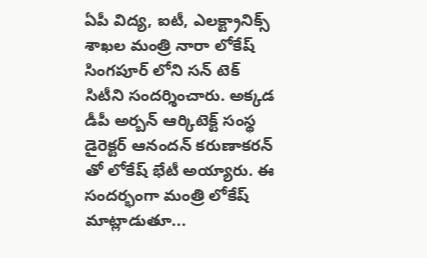ఏపీ విద్య, ఐటీ, ఎలక్ట్రానిక్స్ శాఖల మంత్రి నారా లోకేష్ సింగపూర్ లోని సన్ టెక్ సిటీని సందర్శించారు. అక్కడ డీపీ అర్బన్ ఆర్కిటెక్ట్ సంస్థ డైరెక్టర్ ఆనందన్ కరుణాకరన్ తో లోకేష్ భేటీ అయ్యారు. ఈ సందర్భంగా మంత్రి లోకేష్ మాట్లాడుతూ...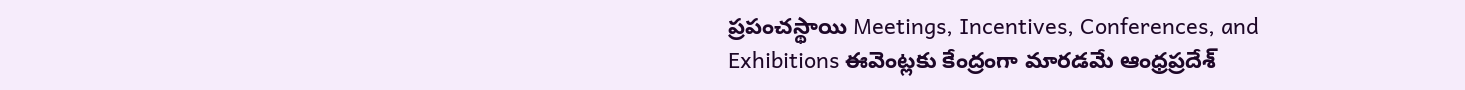ప్రపంచస్థాయి Meetings, Incentives, Conferences, and Exhibitions ఈవెంట్లకు కేంద్రంగా మారడమే ఆంధ్రప్రదేశ్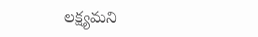లక్ష్యమని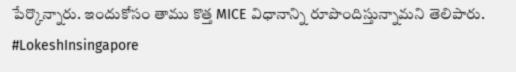పేర్కొన్నారు. ఇందుకోసం తాము కొత్త MICE విధానాన్ని రూపొందిస్తున్నామని తెలిపారు.
#LokeshInsingapore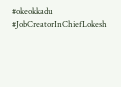#okeokkadu
#JobCreatorInChiefLokesh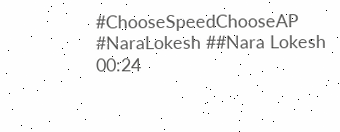#ChooseSpeedChooseAP
#NaraLokesh ##Nara Lokesh
00:24